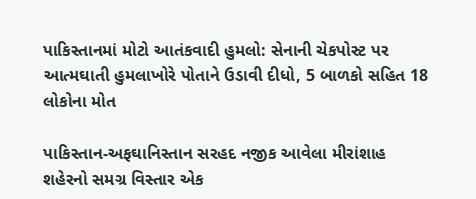પાકિસ્તાનમાં મોટો આતંકવાદી હુમલો: સેનાની ચેકપોસ્ટ પર આત્મઘાતી હુમલાખોરે પોતાને ઉડાવી દીધો, 5 બાળકો સહિત 18 લોકોના મોત

પાકિસ્તાન-અફઘાનિસ્તાન સરહદ નજીક આવેલા મીરાંશાહ શહેરનો સમગ્ર વિસ્તાર એક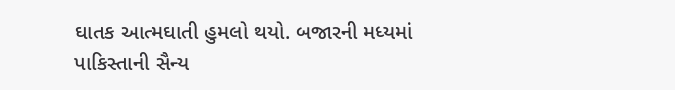ઘાતક આત્મઘાતી હુમલો થયો. બજારની મધ્યમાં પાકિસ્તાની સૈન્ય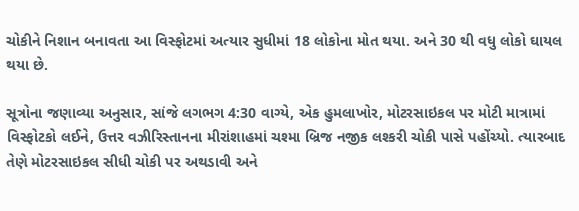ચોકીને નિશાન બનાવતા આ વિસ્ફોટમાં અત્યાર સુધીમાં 18 લોકોના મોત થયા. અને 30 થી વધુ લોકો ઘાયલ થયા છે.

સૂત્રોના જણાવ્યા અનુસાર, સાંજે લગભગ 4:30 વાગ્યે, એક હુમલાખોર, મોટરસાઇકલ પર મોટી માત્રામાં વિસ્ફોટકો લઈને, ઉત્તર વઝીરિસ્તાનના મીરાંશાહમાં ચશ્મા બ્રિજ નજીક લશ્કરી ચોકી પાસે પહોંચ્યો. ત્યારબાદ તેણે મોટરસાઇકલ સીધી ચોકી પર અથડાવી અને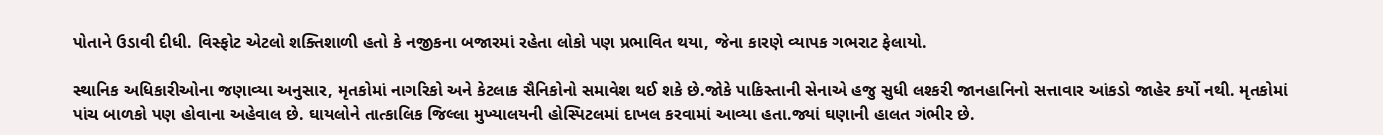પોતાને ઉડાવી દીધી. વિસ્ફોટ એટલો શક્તિશાળી હતો કે નજીકના બજારમાં રહેતા લોકો પણ પ્રભાવિત થયા, જેના કારણે વ્યાપક ગભરાટ ફેલાયો.

સ્થાનિક અધિકારીઓના જણાવ્યા અનુસાર, મૃતકોમાં નાગરિકો અને કેટલાક સૈનિકોનો સમાવેશ થઈ શકે છે.જોકે પાકિસ્તાની સેનાએ હજુ સુધી લશ્કરી જાનહાનિનો સત્તાવાર આંકડો જાહેર કર્યો નથી. મૃતકોમાં પાંચ બાળકો પણ હોવાના અહેવાલ છે. ઘાયલોને તાત્કાલિક જિલ્લા મુખ્યાલયની હોસ્પિટલમાં દાખલ કરવામાં આવ્યા હતા.જ્યાં ઘણાની હાલત ગંભીર છે.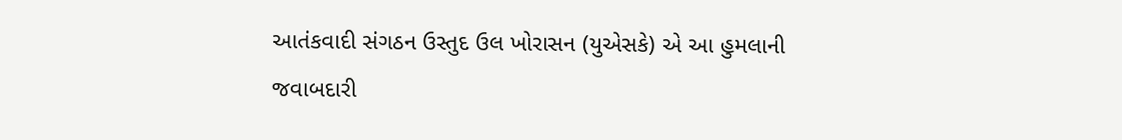આતંકવાદી સંગઠન ઉસ્તુદ ઉલ ખોરાસન (યુએસકે) એ આ હુમલાની જવાબદારી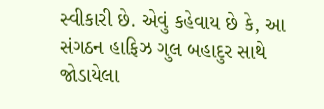સ્વીકારી છે. એવું કહેવાય છે કે, આ સંગઠન હાફિઝ ગુલ બહાદુર સાથે જોડાયેલા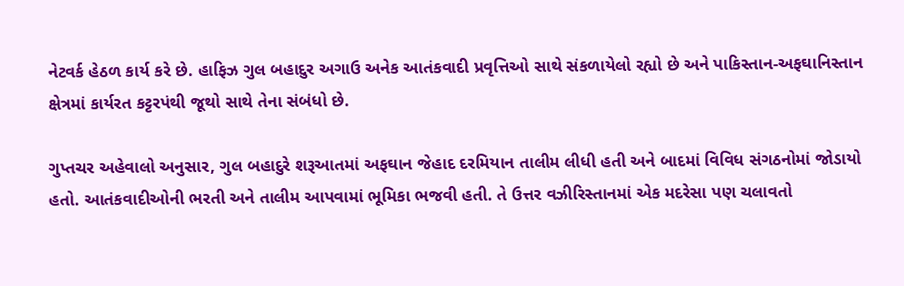નેટવર્ક હેઠળ કાર્ય કરે છે. હાફિઝ ગુલ બહાદુર અગાઉ અનેક આતંકવાદી પ્રવૃત્તિઓ સાથે સંકળાયેલો રહ્યો છે અને પાકિસ્તાન-અફઘાનિસ્તાન ક્ષેત્રમાં કાર્યરત કટ્ટરપંથી જૂથો સાથે તેના સંબંધો છે.

ગુપ્તચર અહેવાલો અનુસાર, ગુલ બહાદુરે શરૂઆતમાં અફઘાન જેહાદ દરમિયાન તાલીમ લીધી હતી અને બાદમાં વિવિધ સંગઠનોમાં જોડાયો હતો. આતંકવાદીઓની ભરતી અને તાલીમ આપવામાં ભૂમિકા ભજવી હતી. તે ઉત્તર વઝીરિસ્તાનમાં એક મદરેસા પણ ચલાવતો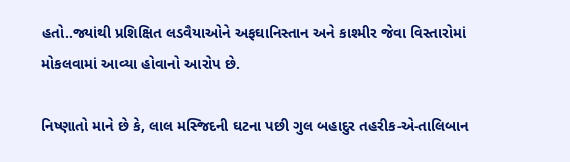હતો..જ્યાંથી પ્રશિક્ષિત લડવૈયાઓને અફઘાનિસ્તાન અને કાશ્મીર જેવા વિસ્તારોમાં મોકલવામાં આવ્યા હોવાનો આરોપ છે.

નિષ્ણાતો માને છે કે, લાલ મસ્જિદની ઘટના પછી ગુલ બહાદુર તહરીક-એ-તાલિબાન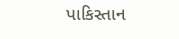પાકિસ્તાન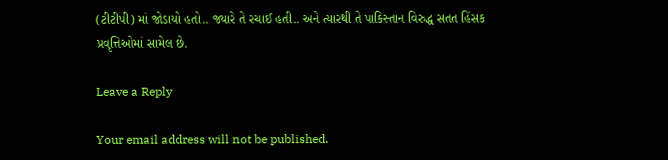(ટીટીપી) માં જોડાયો હતો.. જ્યારે તે રચાઈ હતી.. અને ત્યારથી તે પાકિસ્તાન વિરુદ્ધ સતત હિંસક પ્રવૃત્તિઓમાં સામેલ છે.

Leave a Reply

Your email address will not be published.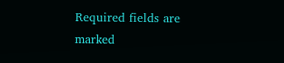Required fields are marked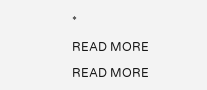*

READ MORE

READ MORE